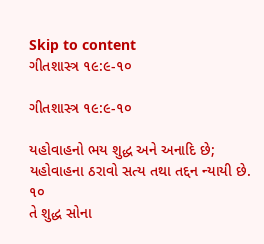Skip to content
ગીતશાસ્ત્ર ૧૯:૯-૧૦

ગીતશાસ્ત્ર ૧૯:૯-૧૦

યહોવાહનો ભય શુદ્ધ અને અનાદિ છે; યહોવાહના ઠરાવો સત્ય તથા તદ્દન ન્યાયી છે.
૧૦
તે શુદ્ધ સોના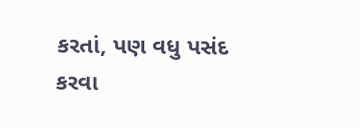કરતાં, પણ વધુ પસંદ કરવા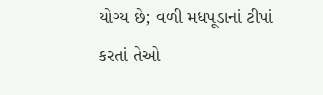યોગ્ય છે; વળી મધપૂડાનાં ટીપાં કરતાં તેઓ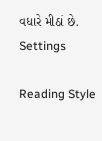વધારે મીઠાં છે.
Settings

Reading Style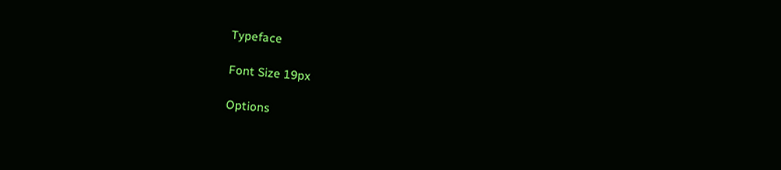Typeface

Font Size 19px

Options